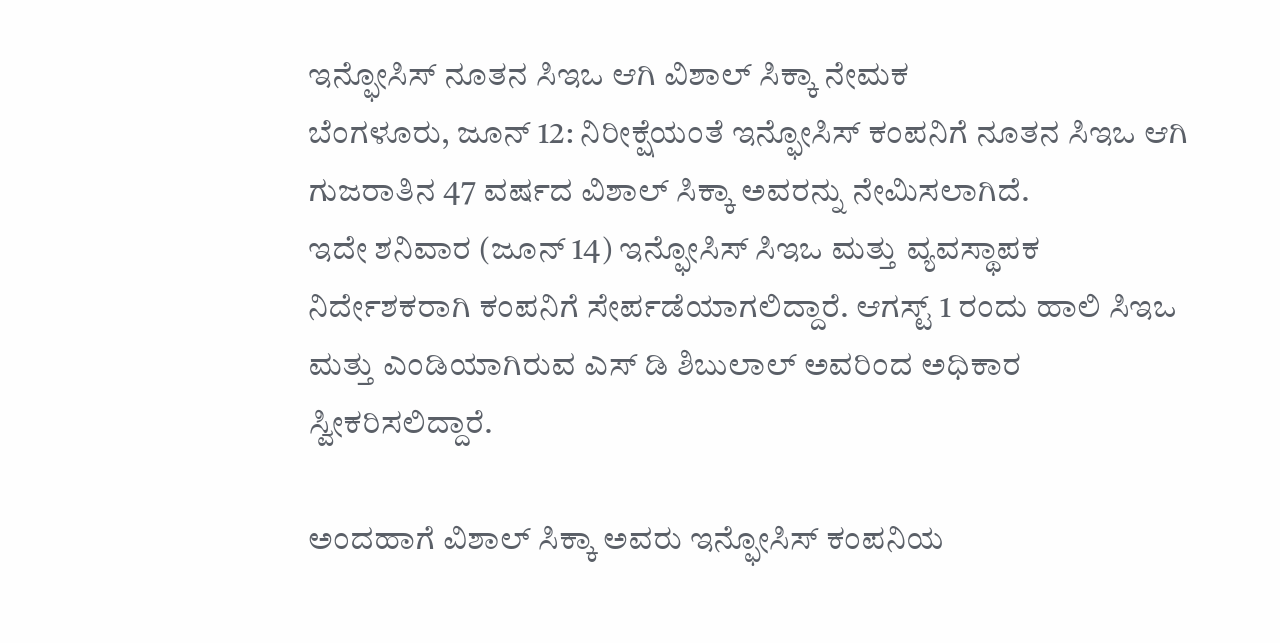ಇನ್ಫೋಸಿಸ್ ನೂತನ ಸಿಇಒ ಆಗಿ ವಿಶಾಲ್ ಸಿಕ್ಕಾ ನೇಮಕ
ಬೆಂಗಳೂರು, ಜೂನ್ 12: ನಿರೀಕ್ಷೆಯಂತೆ ಇನ್ಫೋಸಿಸ್ ಕಂಪನಿಗೆ ನೂತನ ಸಿಇಒ ಆಗಿ ಗುಜರಾತಿನ 47 ವರ್ಷದ ವಿಶಾಲ್ ಸಿಕ್ಕಾ ಅವರನ್ನು ನೇಮಿಸಲಾಗಿದೆ.
ಇದೇ ಶನಿವಾರ (ಜೂನ್ 14) ಇನ್ಫೋಸಿಸ್ ಸಿಇಒ ಮತ್ತು ವ್ಯವಸ್ಥಾಪಕ ನಿರ್ದೇಶಕರಾಗಿ ಕಂಪನಿಗೆ ಸೇರ್ಪಡೆಯಾಗಲಿದ್ದಾರೆ. ಆಗಸ್ಟ್ 1 ರಂದು ಹಾಲಿ ಸಿಇಒ ಮತ್ತು ಎಂಡಿಯಾಗಿರುವ ಎಸ್ ಡಿ ಶಿಬುಲಾಲ್ ಅವರಿಂದ ಅಧಿಕಾರ ಸ್ವೀಕರಿಸಲಿದ್ದಾರೆ.

ಅಂದಹಾಗೆ ವಿಶಾಲ್ ಸಿಕ್ಕಾ ಅವರು ಇನ್ಫೋಸಿಸ್ ಕಂಪನಿಯ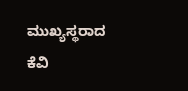ಮುಖ್ಯಸ್ಥರಾದ ಕೆವಿ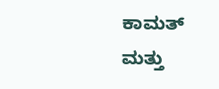ಕಾಮತ್ ಮತ್ತು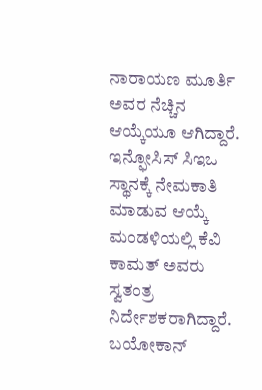ನಾರಾಯಣ ಮೂರ್ತಿ ಅವರ ನೆಚ್ಚಿನ ಆಯ್ಕೆಯೂ ಆಗಿದ್ದಾರೆ.
ಇನ್ಫೋಸಿಸ್ ಸಿಇಒ ಸ್ಥಾನಕ್ಕೆ ನೇಮಕಾತಿ ಮಾಡುವ ಆಯ್ಕೆ ಮಂಡಳಿಯಲ್ಲಿ ಕೆವಿ ಕಾಮತ್ ಅವರು ಸ್ವತಂತ್ರ ನಿರ್ದೇಶಕರಾಗಿದ್ದಾರೆ. ಬಯೋಕಾನ್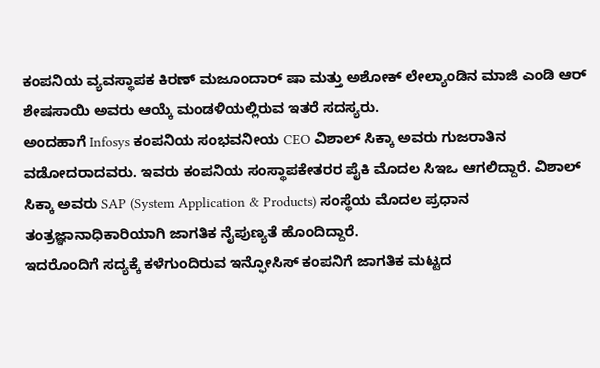ಕಂಪನಿಯ ವ್ಯವಸ್ಥಾಪಕ ಕಿರಣ್ ಮಜೂಂದಾರ್ ಷಾ ಮತ್ತು ಅಶೋಕ್ ಲೇಲ್ಯಾಂಡಿನ ಮಾಜಿ ಎಂಡಿ ಆರ್ ಶೇಷಸಾಯಿ ಅವರು ಆಯ್ಕೆ ಮಂಡಳಿಯಲ್ಲಿರುವ ಇತರೆ ಸದಸ್ಯರು.
ಅಂದಹಾಗೆ Infosys ಕಂಪನಿಯ ಸಂಭವನೀಯ CEO ವಿಶಾಲ್ ಸಿಕ್ಕಾ ಅವರು ಗುಜರಾತಿನ ವಡೋದರಾದವರು. ಇವರು ಕಂಪನಿಯ ಸಂಸ್ಥಾಪಕೇತರರ ಪೈಕಿ ಮೊದಲ ಸಿಇಒ ಆಗಲಿದ್ದಾರೆ. ವಿಶಾಲ್ ಸಿಕ್ಕಾ ಅವರು SAP (System Application & Products) ಸಂಸ್ಥೆಯ ಮೊದಲ ಪ್ರಧಾನ ತಂತ್ರಜ್ಞಾನಾಧಿಕಾರಿಯಾಗಿ ಜಾಗತಿಕ ನೈಪುಣ್ಯತೆ ಹೊಂದಿದ್ದಾರೆ.
ಇದರೊಂದಿಗೆ ಸದ್ಯಕ್ಕೆ ಕಳೆಗುಂದಿರುವ ಇನ್ಫೋಸಿಸ್ ಕಂಪನಿಗೆ ಜಾಗತಿಕ ಮಟ್ಟದ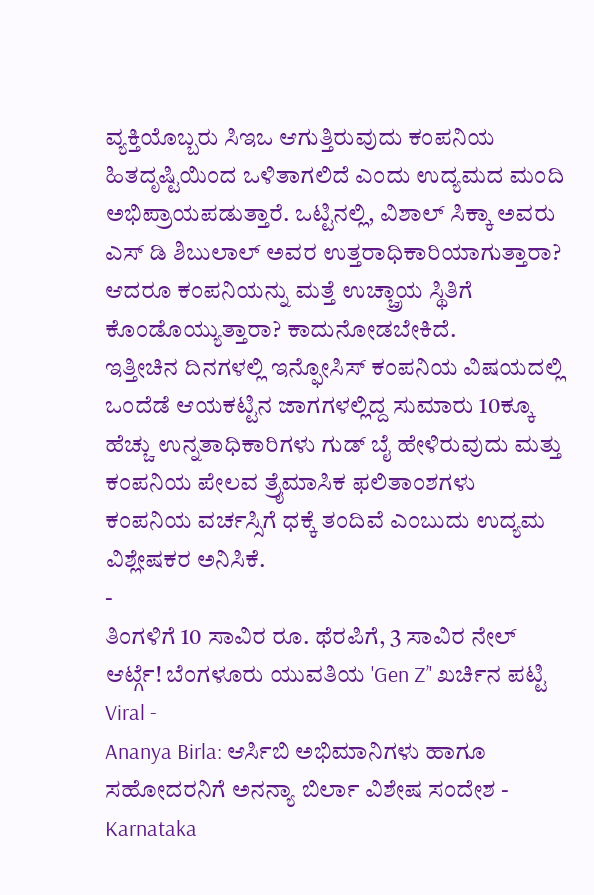ವ್ಯಕ್ತಿಯೊಬ್ಬರು ಸಿಇಒ ಆಗುತ್ತಿರುವುದು ಕಂಪನಿಯ ಹಿತದೃಷ್ಟಿಯಿಂದ ಒಳಿತಾಗಲಿದೆ ಎಂದು ಉದ್ಯಮದ ಮಂದಿ ಅಭಿಪ್ರಾಯಪಡುತ್ತಾರೆ. ಒಟ್ಟಿನಲ್ಲಿ, ವಿಶಾಲ್ ಸಿಕ್ಕಾ ಅವರು ಎಸ್ ಡಿ ಶಿಬುಲಾಲ್ ಅವರ ಉತ್ತರಾಧಿಕಾರಿಯಾಗುತ್ತಾರಾ? ಆದರೂ ಕಂಪನಿಯನ್ನು ಮತ್ತೆ ಉಚ್ಚ್ರಾಯ ಸ್ಥಿತಿಗೆ ಕೊಂಡೊಯ್ಯುತ್ತಾರಾ? ಕಾದುನೋಡಬೇಕಿದೆ.
ಇತ್ತೀಚಿನ ದಿನಗಳಲ್ಲಿ ಇನ್ಫೋಸಿಸ್ ಕಂಪನಿಯ ವಿಷಯದಲ್ಲಿ ಒಂದೆಡೆ ಆಯಕಟ್ಟಿನ ಜಾಗಗಳಲ್ಲಿದ್ದ ಸುಮಾರು 10ಕ್ಕೂ ಹೆಚ್ಚು ಉನ್ನತಾಧಿಕಾರಿಗಳು ಗುಡ್ ಬೈ ಹೇಳಿರುವುದು ಮತ್ತು ಕಂಪನಿಯ ಪೇಲವ ತ್ರೈಮಾಸಿಕ ಫಲಿತಾಂಶಗಳು ಕಂಪನಿಯ ವರ್ಚಸ್ಸಿಗೆ ಧಕ್ಕೆ ತಂದಿವೆ ಎಂಬುದು ಉದ್ಯಮ ವಿಶ್ಲೇಷಕರ ಅನಿಸಿಕೆ.
-
ತಿಂಗಳಿಗೆ 10 ಸಾವಿರ ರೂ. ಥೆರಪಿಗೆ, 3 ಸಾವಿರ ನೇಲ್ ಆರ್ಟ್ಗೆ! ಬೆಂಗಳೂರು ಯುವತಿಯ 'Gen Z’' ಖರ್ಚಿನ ಪಟ್ಟಿ Viral -
Ananya Birla: ಆರ್ಸಿಬಿ ಅಭಿಮಾನಿಗಳು ಹಾಗೂ ಸಹೋದರನಿಗೆ ಅನನ್ಯಾ ಬಿರ್ಲಾ ವಿಶೇಷ ಸಂದೇಶ -
Karnataka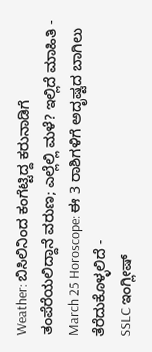Weather: ಬಿಸಿಲಿನಿಂದ ಕಂಗೆಟ್ಟಿದ್ದ ಕರುನಾಡಿಗೆ ತಂಪೆರೆಯಲಿದ್ದಾನೆ ವರುಣ; ಎಲ್ಲೆಲ್ಲಿ ಮಳೆ? ಇಲ್ಲಿದೆ ಮಾಹಿತಿ -
March 25 Horoscope: ಈ 3 ರಾಶಿಗಳಿಗೆ ಅದೃಷ್ಟದ ಬಾಗಿಲು ತೆರೆದುಕೊಳ್ಳಲಿದೆ -
SSLC ಇಂಗ್ಲೀಷ್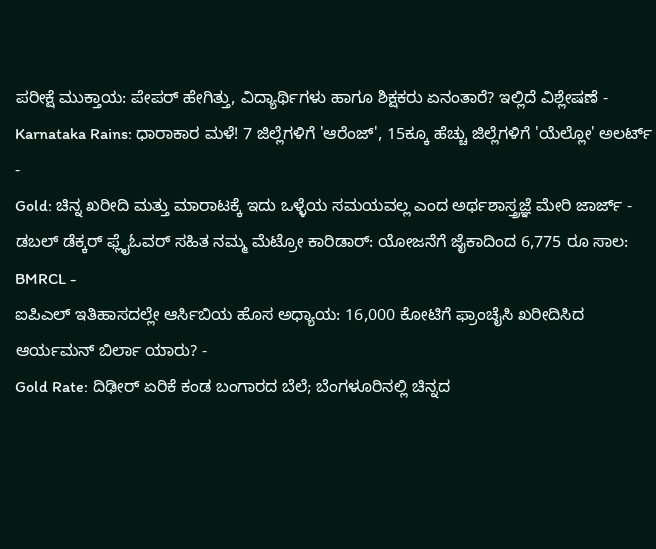ಪರೀಕ್ಷೆ ಮುಕ್ತಾಯ: ಪೇಪರ್ ಹೇಗಿತ್ತು, ವಿದ್ಯಾರ್ಥಿಗಳು ಹಾಗೂ ಶಿಕ್ಷಕರು ಏನಂತಾರೆ? ಇಲ್ಲಿದೆ ವಿಶ್ಲೇಷಣೆ -
Karnataka Rains: ಧಾರಾಕಾರ ಮಳೆ! 7 ಜಿಲ್ಲೆಗಳಿಗೆ 'ಆರೆಂಜ್', 15ಕ್ಕೂ ಹೆಚ್ಚು ಜಿಲ್ಲೆಗಳಿಗೆ 'ಯೆಲ್ಲೋ' ಅಲರ್ಟ್ -
Gold: ಚಿನ್ನ ಖರೀದಿ ಮತ್ತು ಮಾರಾಟಕ್ಕೆ ಇದು ಒಳ್ಳೆಯ ಸಮಯವಲ್ಲ ಎಂದ ಅರ್ಥಶಾಸ್ತ್ರಜ್ಞೆ ಮೇರಿ ಜಾರ್ಜ್ -
ಡಬಲ್ ಡೆಕ್ಕರ್ ಫ್ಲೈಓವರ್ ಸಹಿತ ನಮ್ಮ ಮೆಟ್ರೋ ಕಾರಿಡಾರ್: ಯೋಜನೆಗೆ ಜೈಕಾದಿಂದ 6,775 ರೂ ಸಾಲ: BMRCL -
ಐಪಿಎಲ್ ಇತಿಹಾಸದಲ್ಲೇ ಆರ್ಸಿಬಿಯ ಹೊಸ ಅಧ್ಯಾಯ: 16,000 ಕೋಟಿಗೆ ಫ್ರಾಂಚೈಸಿ ಖರೀದಿಸಿದ ಆರ್ಯಮನ್ ಬಿರ್ಲಾ ಯಾರು? -
Gold Rate: ದಿಢೀರ್ ಏರಿಕೆ ಕಂಡ ಬಂಗಾರದ ಬೆಲೆ; ಬೆಂಗಳೂರಿನಲ್ಲಿ ಚಿನ್ನದ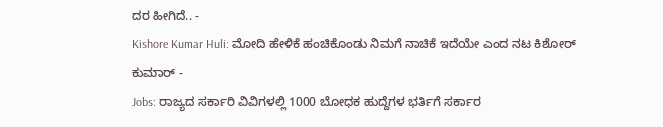ದರ ಹೀಗಿದೆ.. -
Kishore Kumar Huli: ಮೋದಿ ಹೇಳಿಕೆ ಹಂಚಿಕೊಂಡು ನಿಮಗೆ ನಾಚಿಕೆ ಇದೆಯೇ ಎಂದ ನಟ ಕಿಶೋರ್ ಕುಮಾರ್ -
Jobs: ರಾಜ್ಯದ ಸರ್ಕಾರಿ ವಿವಿಗಳಲ್ಲಿ 1000 ಬೋಧಕ ಹುದ್ದೆಗಳ ಭರ್ತಿಗೆ ಸರ್ಕಾರ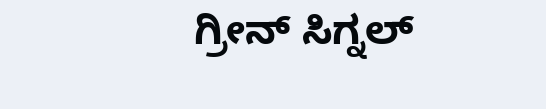ಗ್ರೀನ್ ಸಿಗ್ನಲ್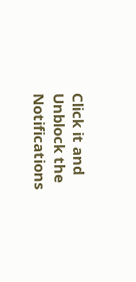Click it and Unblock the Notifications